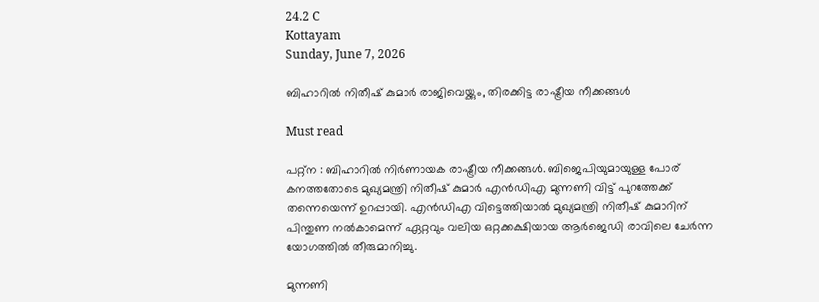24.2 C
Kottayam
Sunday, June 7, 2026

ബിഹാറിൽ നിതീഷ് കുമാർ രാജിവെയ്ക്കും, തിരക്കിട്ട രാഷ്ട്രീയ നീക്കങ്ങൾ

Must read

പറ്റ്ന : ബിഹാറിൽ നിർണായക രാഷ്ട്രീയ നീക്കങ്ങൾ. ബിജെപിയുമായുള്ള പോര് കനത്തതോടെ മുഖ്യമന്ത്രി നിതീഷ് കുമാർ എൻഡിഎ മുന്നണി വിട്ട് പുറത്തേക്ക് തന്നെയെന്ന് ഉറപ്പായി. എൻഡിഎ വിട്ടെത്തിയാൽ മുഖ്യമന്ത്രി നിതീഷ് കുമാറിന് പിന്തുണ നൽകാമെന്ന് ഏറ്റവും വലിയ ഒറ്റക്കക്ഷിയായ ആർജെഡി രാവിലെ ചേർന്ന യോഗത്തിൽ തീരുമാനിച്ചു.

മുന്നണി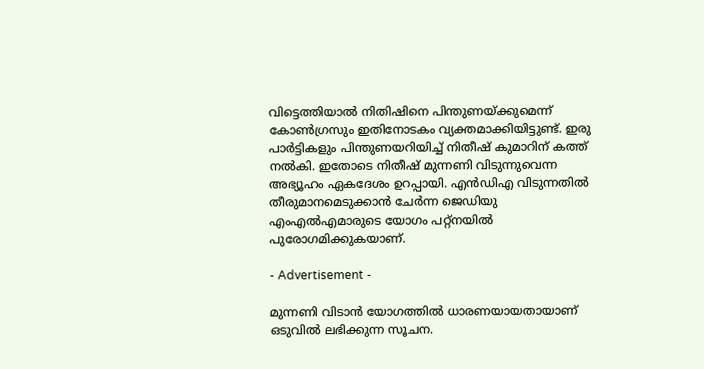വിട്ടെത്തിയാൽ നിതിഷിനെ പിന്തുണയ്ക്കുമെന്ന് കോൺഗ്രസും ഇതിനോടകം വ്യക്തമാക്കിയിട്ടുണ്ട്. ഇരു പാർട്ടികളും പിന്തുണയറിയിച്ച് നിതീഷ് കുമാറിന് കത്ത് നൽകി. ഇതോടെ നിതീഷ് മുന്നണി വിടുന്നുവെന്ന അഭ്യൂഹം ഏകദേശം ഉറപ്പായി. എൻഡിഎ വിടുന്നതിൽ തീരുമാനമെടുക്കാൻ ചേർന്ന ജെഡിയു എംഎൽഎമാരുടെ യോഗം പറ്റ്നയിൽ പുരോഗമിക്കുകയാണ്.

- Advertisement -

മുന്നണി വിടാൻ യോഗത്തിൽ ധാരണയായതായാണ് ഒടുവിൽ ലഭിക്കുന്ന സൂചന.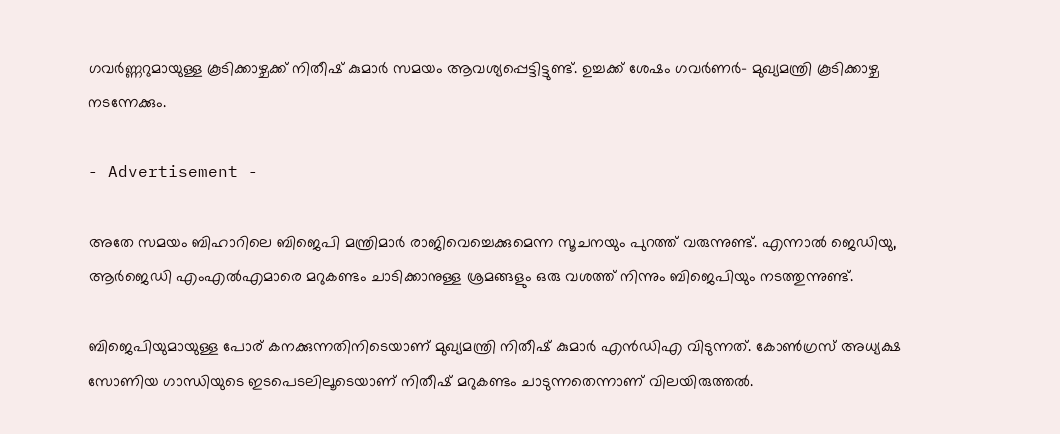ഗവർണ്ണറുമായുള്ള കൂടിക്കാഴ്ചക്ക് നിതീഷ് കുമാർ സമയം ആവശ്യപ്പെട്ടിട്ടുണ്ട്. ഉച്ചക്ക് ശേഷം ഗവർണർ- മുഖ്യമന്ത്രി കൂടിക്കാഴ്ച നടന്നേക്കും.

- Advertisement -

അതേ സമയം ബിഹാറിലെ ബിജെപി മന്ത്രിമാർ രാജിവെച്ചെക്കുമെന്ന സൂചനയും പുറത്ത് വരുന്നുണ്ട്. എന്നാൽ ജെഡിയു, ആർജെഡി എംഎൽഎമാരെ മറുകണ്ടം ചാടിക്കാനുള്ള ശ്രമങ്ങളും ഒരു വശത്ത് നിന്നും ബിജെപിയും നടത്തുന്നുണ്ട്.

ബിജെപിയുമായുള്ള പോര് കനക്കുന്നതിനിടെയാണ് മുഖ്യമന്ത്രി നിതീഷ് കുമാർ എന്‍ഡിഎ വിടുന്നത്. കോൺഗ്രസ് അധ്യക്ഷ സോണിയ ഗാന്ധിയുടെ ഇടപെടലിലൂടെയാണ് നിതീഷ് മറുകണ്ടം ചാടുന്നതെന്നാണ് വിലയിരുത്തൽ.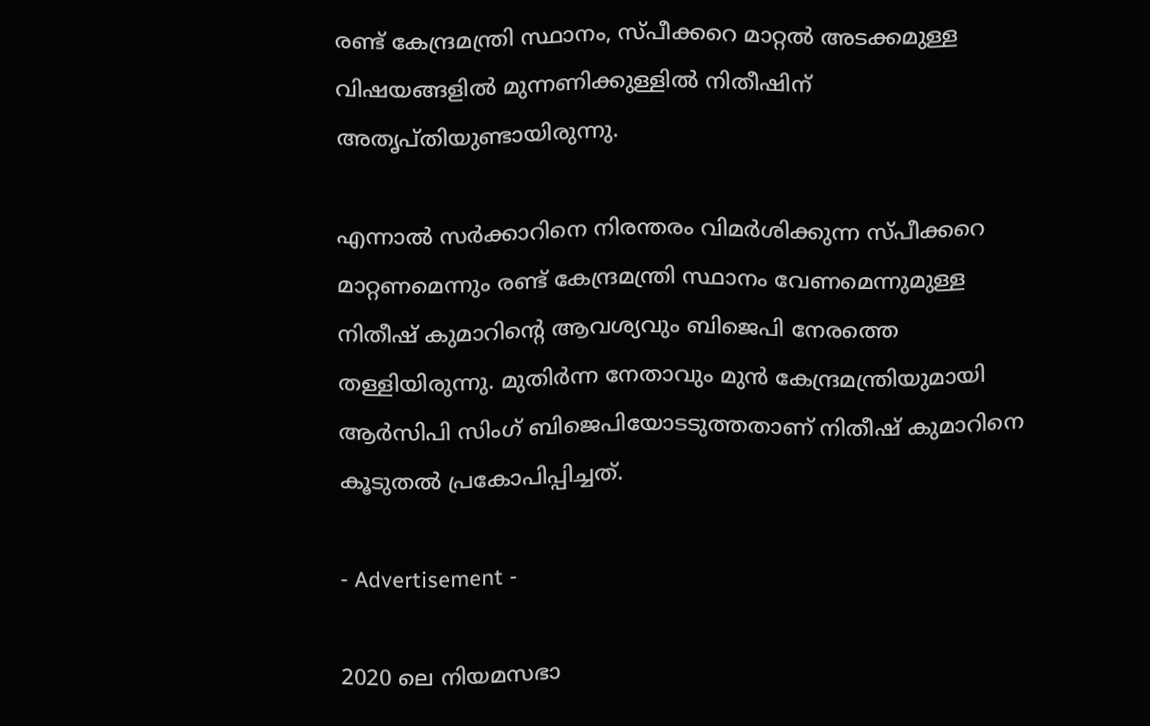രണ്ട് കേന്ദ്രമന്ത്രി സ്ഥാനം, സ്പീക്കറെ മാറ്റൽ അടക്കമുള്ള വിഷയങ്ങളിൽ മുന്നണിക്കുള്ളിൽ നിതീഷിന് അതൃപ്തിയുണ്ടായിരുന്നു.

എന്നാൽ സർക്കാറിനെ നിരന്തരം വിമർശിക്കുന്ന സ്പീക്കറെ മാറ്റണമെന്നും രണ്ട് കേന്ദ്രമന്ത്രി സ്ഥാനം വേണമെന്നുമുള്ള നിതീഷ് കുമാറിന്‍റെ ആവശ്യവും ബിജെപി നേരത്തെ തള്ളിയിരുന്നു. മുതിർന്ന നേതാവും മുന്‍ കേന്ദ്രമന്ത്രിയുമായി ആർസിപി സിംഗ് ബിജെപിയോടടുത്തതാണ് നിതീഷ് കുമാറിനെ കൂടുതൽ പ്രകോപിപ്പിച്ചത്.

- Advertisement -

2020 ലെ നിയമസഭാ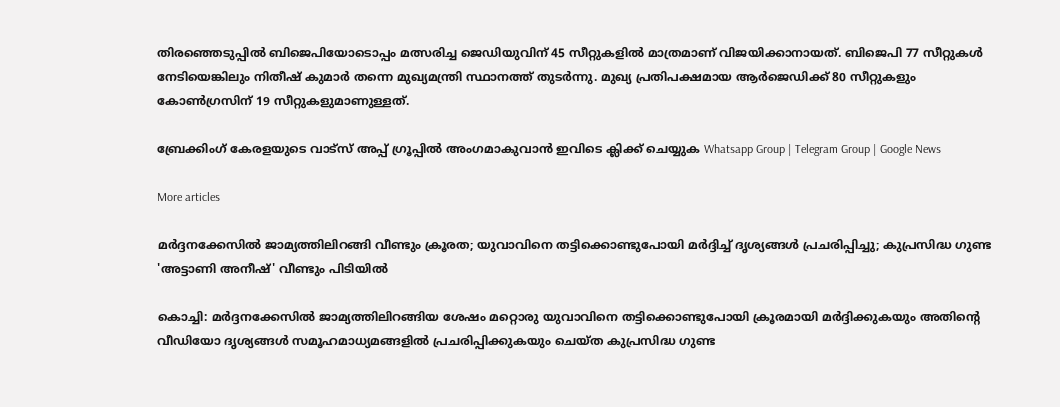തിരഞ്ഞെടുപ്പില്‍ ബിജെപിയോടൊപ്പം മത്സരിച്ച ജെഡിയുവിന് 45 സീറ്റുകളില്‍ മാത്രമാണ് വിജയിക്കാനായത്. ബിജെപി 77 സീറ്റുകൾ നേടിയെങ്കിലും നിതീഷ് കുമാർ തന്നെ മുഖ്യമന്ത്രി സ്ഥാനത്ത് തുടർന്നു. മുഖ്യ പ്രതിപക്ഷമായ ആർജെഡിക്ക് 80 സീറ്റുകളും കോൺഗ്രസിന് 19 സീറ്റുകളുമാണുള്ളത്.

ബ്രേക്കിംഗ് കേരളയുടെ വാട്സ് അപ്പ് ഗ്രൂപ്പിൽ അംഗമാകുവാൻ ഇവിടെ ക്ലിക്ക് ചെയ്യുക Whatsapp Group | Telegram Group | Google News

More articles

മർദ്ദനക്കേസിൽ ജാമ്യത്തിലിറങ്ങി വീണ്ടും ക്രൂരത; യുവാവിനെ തട്ടിക്കൊണ്ടുപോയി മർദ്ദിച്ച് ദൃശ്യങ്ങൾ പ്രചരിപ്പിച്ചു; കുപ്രസിദ്ധ ഗുണ്ട 'അട്ടാണി അനീഷ്' വീണ്ടും പിടിയിൽ

കൊച്ചി: മർദ്ദനക്കേസിൽ ജാമ്യത്തിലിറങ്ങിയ ശേഷം മറ്റൊരു യുവാവിനെ തട്ടിക്കൊണ്ടുപോയി ക്രൂരമായി മർദ്ദിക്കുകയും അതിന്റെ വീഡിയോ ദൃശ്യങ്ങൾ സമൂഹമാധ്യമങ്ങളിൽ പ്രചരിപ്പിക്കുകയും ചെയ്ത കുപ്രസിദ്ധ ഗുണ്ട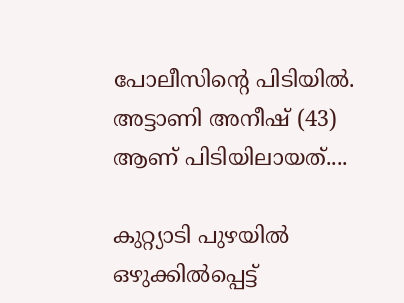പോലീസിന്റെ പിടിയിൽ. അട്ടാണി അനീഷ് (43) ആണ് പിടിയിലായത്....

കുറ്റ്യാടി പുഴയിൽ ഒഴുക്കിൽപ്പെട്ട്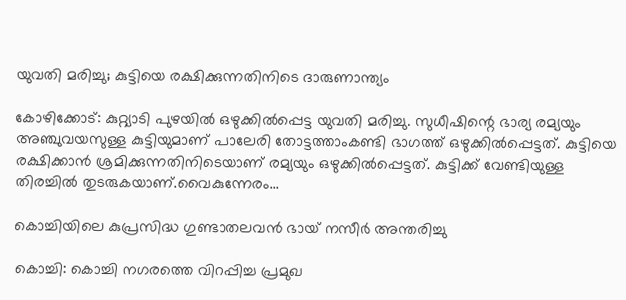യുവതി മരിച്ചു; കുട്ടിയെ രക്ഷിക്കുന്നതിനിടെ ദാരുണാന്ത്യം

കോഴിക്കോട്: കുറ്റ്യാടി പുഴയിൽ ഒഴുക്കിൽപ്പെട്ട യുവതി മരിച്ചു. സുധീഷിന്റെ ഭാര്യ രമ്യയും അഞ്ചുവയസുള്ള കുട്ടിയുമാണ് പാലേരി തോട്ടത്താംകണ്ടി ഭാഗത്ത് ഒഴുക്കിൽപ്പെട്ടത്. കുട്ടിയെ രക്ഷിക്കാൻ ശ്രമിക്കുന്നതിനിടെയാണ് രമ്യയും ഒഴുക്കിൽപ്പെട്ടത്. കുട്ടിക്ക് വേണ്ടിയുള്ള തിരച്ചിൽ തുടരുകയാണ്.വൈകുന്നേരം...

കൊച്ചിയിലെ കുപ്രസിദ്ധ ഗുണ്ടാതലവൻ ഭായ് നസീർ അന്തരിച്ചു

കൊച്ചി: കൊച്ചി നഗരത്തെ വിറപ്പിച്ച പ്രമുഖ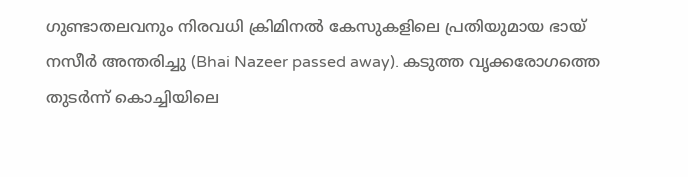ഗുണ്ടാതലവനും നിരവധി ക്രിമിനൽ കേസുകളിലെ പ്രതിയുമായ ഭായ് നസീർ അന്തരിച്ചു (Bhai Nazeer passed away). കടുത്ത വൃക്കരോഗത്തെ തുടർന്ന് കൊച്ചിയിലെ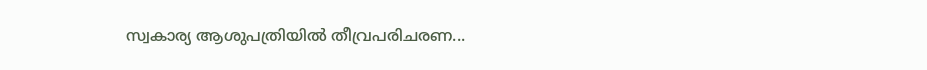സ്വകാര്യ ആശുപത്രിയിൽ തീവ്രപരിചരണ...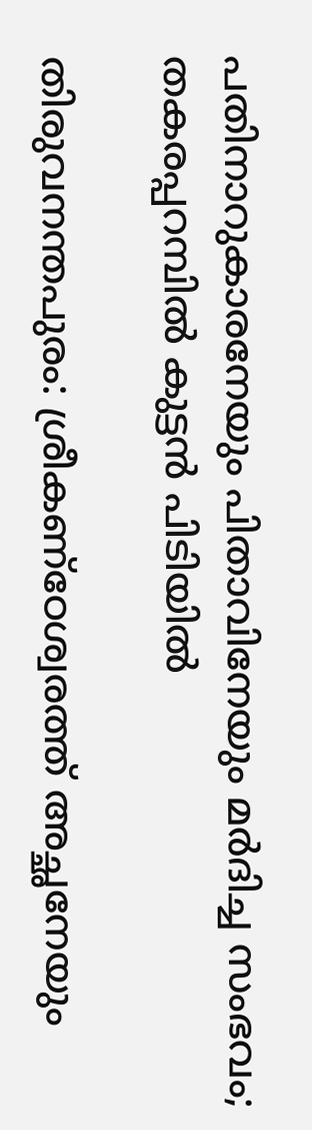പതിനാറുകാരനേയും പിതാവിനേയും മർദിച്ച സംഭവം; തകരപ്പറമ്പിൽ കുട്ടൻ പിടിയിൽ

തിരുവനന്തപുരം: ശ്രീകണ്ഠേശ്വരത്ത് അച്ഛനേയും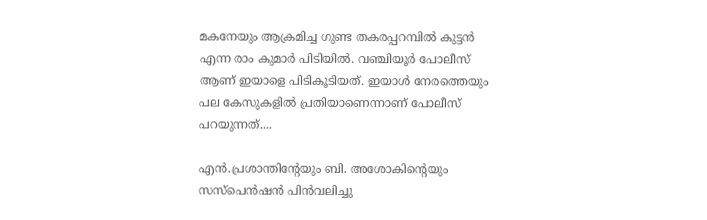മകനേയും ആക്രമിച്ച ഗുണ്ട തകരപ്പറമ്പിൽ കുട്ടൻ എന്ന രാം കുമാർ പിടിയിൽ. വഞ്ചിയൂർ പോലീസ് ആണ് ഇയാളെ പിടികൂടിയത്. ഇയാൾ നേരത്തെയും പല കേസുകളിൽ പ്രതിയാണെന്നാണ് പോലീസ് പറയുന്നത്....

എൻ.പ്രശാന്തിന്റേയും ബി. അശോകിന്റെയും സസ്‌പെൻഷൻ പിൻവലിച്ചു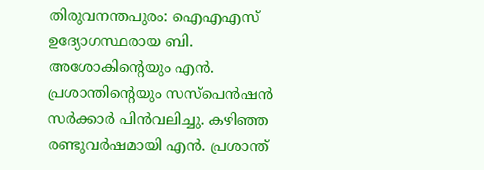തിരുവനന്തപുരം: ഐഎഎസ് ഉദ്യോഗസ്ഥരായ ബി. അശോകിന്റെയും എൻ. പ്രശാന്തിന്റെയും സസ്പെൻഷൻ സർക്കാർ പിൻവലിച്ചു. കഴിഞ്ഞ രണ്ടുവർഷമായി എൻ. പ്രശാന്ത്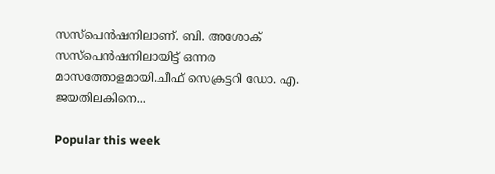സസ്പെൻഷനിലാണ്. ബി. അശോക് സസ്പെൻഷനിലായിട്ട് ഒന്നര മാസത്തോളമായി.ചീഫ് സെക്രട്ടറി ഡോ. എ. ജയതിലകിനെ...

Popular this week